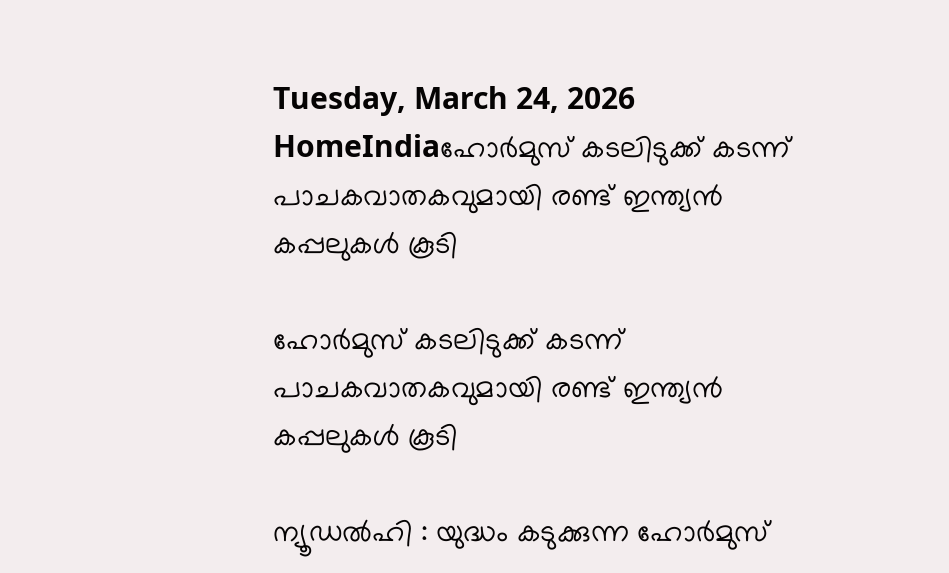Tuesday, March 24, 2026
HomeIndiaഹോർമുസ് കടലിടുക്ക് കടന്ന് പാചകവാതകവുമായി രണ്ട് ഇന്ത്യൻ കപ്പലുകൾ കൂടി

ഹോർമുസ് കടലിടുക്ക് കടന്ന് പാചകവാതകവുമായി രണ്ട് ഇന്ത്യൻ കപ്പലുകൾ കൂടി

ന്യൂഡൽഹി : യുദ്ധം കടുക്കുന്ന ഹോർമുസ്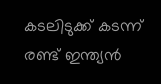കടലിടുക്ക് കടന്ന് രണ്ട് ഇന്ത്യൻ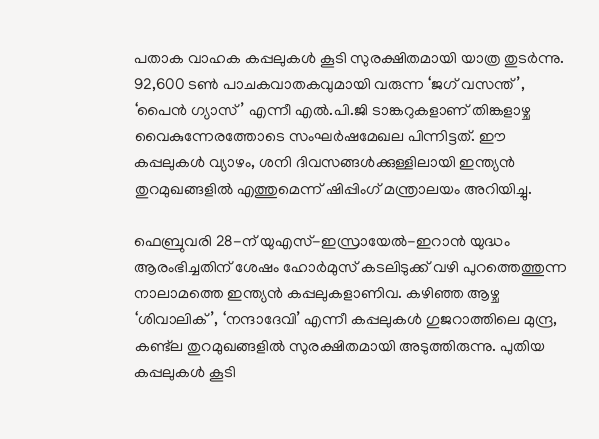പതാക വാഹക കപ്പലുകൾ കൂടി സുരക്ഷിതമായി യാത്ര തുടർന്നു. 92,600 ടൺ പാചകവാതകവുമായി വരുന്ന ‘ജഗ് വസന്ത്’, ‘പൈൻ ഗ്യാസ്’ എന്നീ എൽ.പി.ജി ടാങ്കറുകളാണ് തിങ്കളാഴ്ച വൈകുന്നേരത്തോടെ സംഘർഷമേഖല പിന്നിട്ടത്. ഈ കപ്പലുകൾ വ്യാഴം, ശനി ദിവസങ്ങൾക്കുള്ളിലായി ഇന്ത്യൻ തുറമുഖങ്ങളിൽ എത്തുമെന്ന് ഷിപ്പിംഗ് മന്ത്രാലയം അറിയിച്ചു.

ഫെബ്രുവരി 28-ന് യുഎസ്-ഇസ്രായേൽ-ഇറാൻ യുദ്ധം ആരംഭിച്ചതിന് ശേഷം ഹോർമുസ് കടലിടുക്ക് വഴി പുറത്തെത്തുന്ന നാലാമത്തെ ഇന്ത്യൻ കപ്പലുകളാണിവ. കഴിഞ്ഞ ആഴ്ച ‘ശിവാലിക്’, ‘നന്ദാദേവി’ എന്നീ കപ്പലുകൾ ഗുജറാത്തിലെ മുന്ദ്ര, കണ്ട്‌ല തുറമുഖങ്ങളിൽ സുരക്ഷിതമായി അടുത്തിരുന്നു. പുതിയ കപ്പലുകൾ കൂടി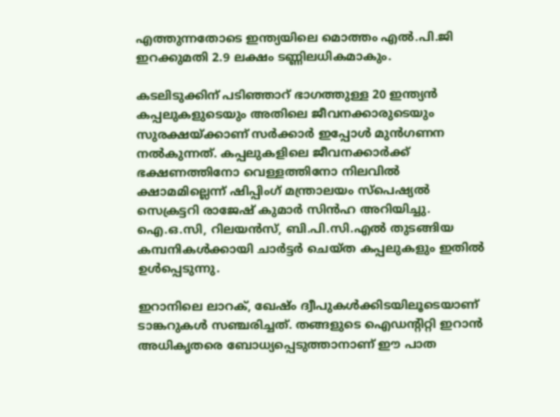എത്തുന്നതോടെ ഇന്ത്യയിലെ മൊത്തം എൽ.പി.ജി ഇറക്കുമതി 2.9 ലക്ഷം ടണ്ണിലധികമാകും.

കടലിടുക്കിന് പടിഞ്ഞാറ് ഭാഗത്തുള്ള 20 ഇന്ത്യൻ കപ്പലുകളുടെയും അതിലെ ജീവനക്കാരുടെയും സുരക്ഷയ്ക്കാണ് സർക്കാർ ഇപ്പോൾ മുൻഗണന നൽകുന്നത്. കപ്പലുകളിലെ ജീവനക്കാർക്ക് ഭക്ഷണത്തിനോ വെള്ളത്തിനോ നിലവിൽ ക്ഷാമമില്ലെന്ന് ഷിപ്പിംഗ് മന്ത്രാലയം സ്പെഷ്യൽ സെക്രട്ടറി രാജേഷ് കുമാർ സിൻഹ അറിയിച്ചു. ഐ.ഒ.സി, റിലയൻസ്, ബി.പി.സി.എൽ തുടങ്ങിയ കമ്പനികൾക്കായി ചാർട്ടർ ചെയ്ത കപ്പലുകളും ഇതിൽ ഉൾപ്പെടുന്നു.

ഇറാനിലെ ലാറക്, ഖേഷ്ം ദ്വീപുകൾക്കിടയിലൂടെയാണ് ടാങ്കറുകൾ സഞ്ചരിച്ചത്. തങ്ങളുടെ ഐഡന്റിറ്റി ഇറാൻ അധികൃതരെ ബോധ്യപ്പെടുത്താനാണ് ഈ പാത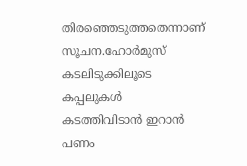തിരഞ്ഞെടുത്തതെന്നാണ് സൂചന.ഹോർമുസ് കടലിടുക്കിലൂടെ കപ്പലുകൾ കടത്തിവിടാൻ ഇറാൻ പണം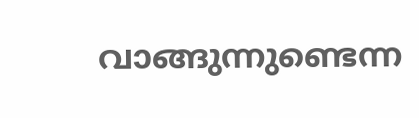വാങ്ങുന്നുണ്ടെന്ന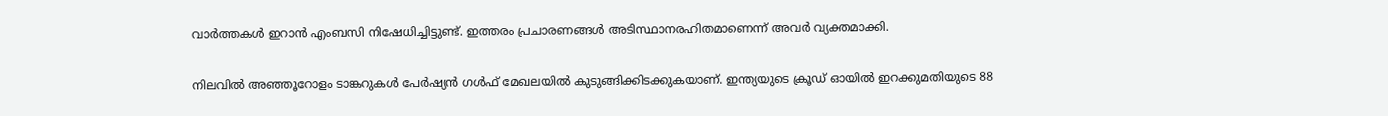വാർത്തകൾ ഇറാൻ എംബസി നിഷേധിച്ചിട്ടുണ്ട്. ഇത്തരം പ്രചാരണങ്ങൾ അടിസ്ഥാനരഹിതമാണെന്ന് അവർ വ്യക്തമാക്കി.

നിലവിൽ അഞ്ഞൂറോളം ടാങ്കറുകൾ പേർഷ്യൻ ഗൾഫ് മേഖലയിൽ കുടുങ്ങിക്കിടക്കുകയാണ്. ഇന്ത്യയുടെ ക്രൂഡ് ഓയിൽ ഇറക്കുമതിയുടെ 88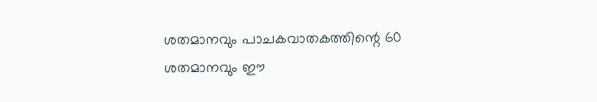ശതമാനവും പാചകവാതകത്തിന്റെ 60 ശതമാനവും ഈ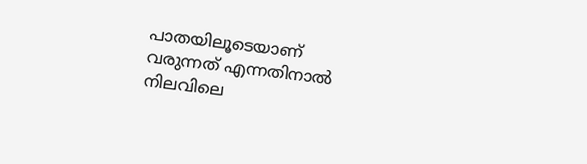പാതയിലൂടെയാണ് വരുന്നത് എന്നതിനാൽ നിലവിലെ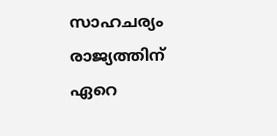സാഹചര്യം രാജ്യത്തിന് ഏറെ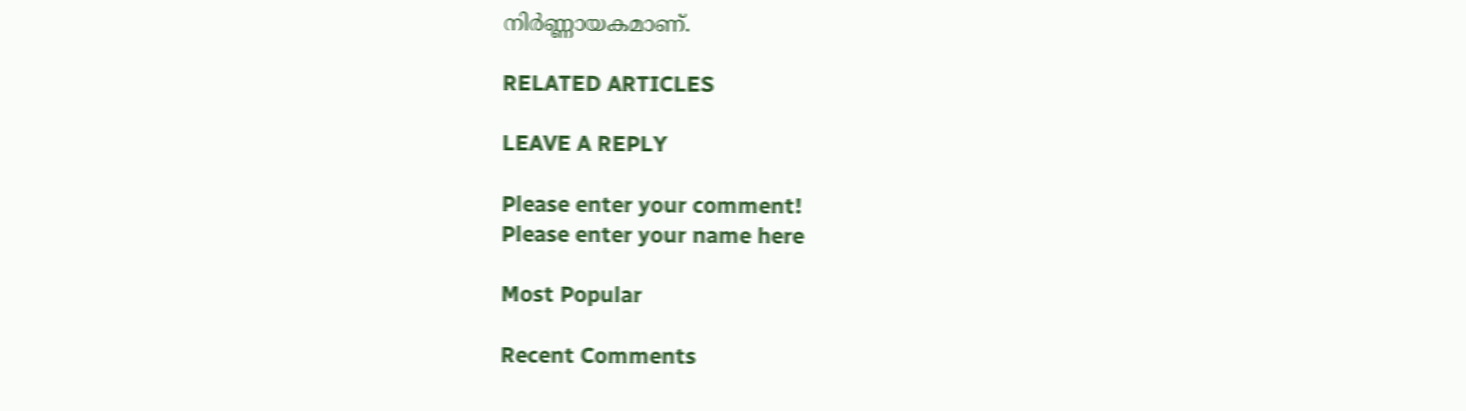നിർണ്ണായകമാണ്.

RELATED ARTICLES

LEAVE A REPLY

Please enter your comment!
Please enter your name here

Most Popular

Recent Comments